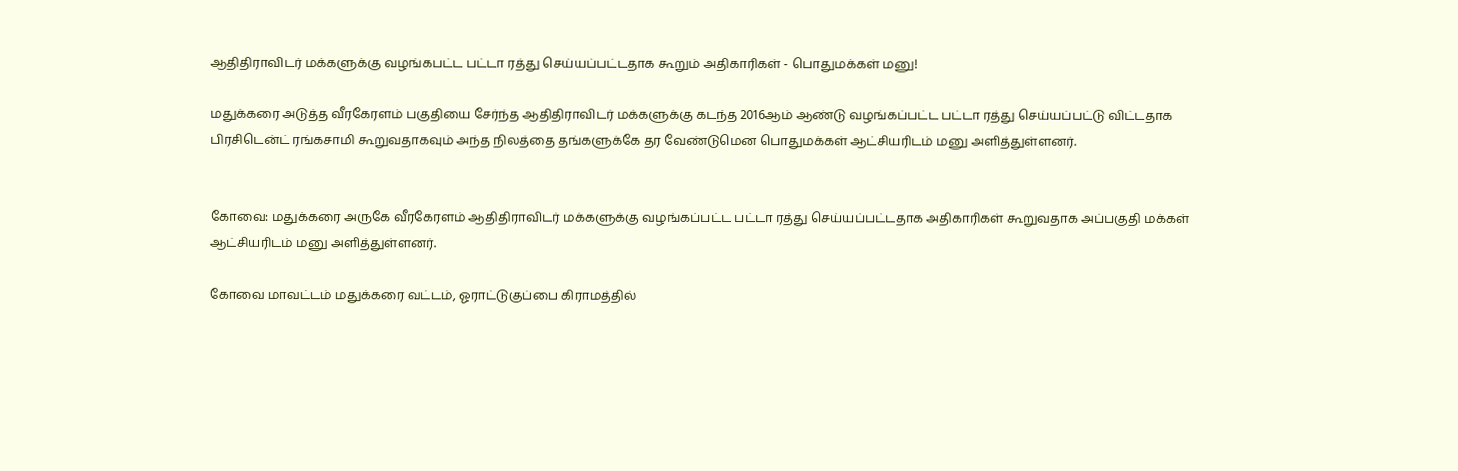ஆதிதிராவிடர் மக்களுக்கு வழங்கபட்ட பட்டா ரத்து செய்யப்பட்டதாக கூறும் அதிகாரிகள் - பொதுமக்கள் மனு!

மதுக்கரை அடுத்த வீரகேரளம் பகுதியை சேர்ந்த ஆதிதிராவிடர் மக்களுக்கு கடந்த 2016ஆம் ஆண்டு வழங்கப்பட்ட பட்டா ரத்து செய்யப்பட்டு விட்டதாக பிரசிடென்ட் ரங்கசாமி கூறுவதாகவும் அந்த நிலத்தை தங்களுக்கே தர வேண்டுமென பொதுமக்கள் ஆட்சியரிடம் மனு அளித்துள்ளனர்.


கோவை: மதுக்கரை அருகே வீரகேரளம் ஆதிதிராவிடர் மக்களுக்கு வழங்கப்பட்ட பட்டா ரத்து செய்யப்பட்டதாக அதிகாரிகள் கூறுவதாக அப்பகுதி மக்கள் ஆட்சியரிடம் மனு அளித்துள்ளனர்.

கோவை மாவட்டம் மதுக்கரை வட்டம், ஓராட்டுகுப்பை கிராமத்தில்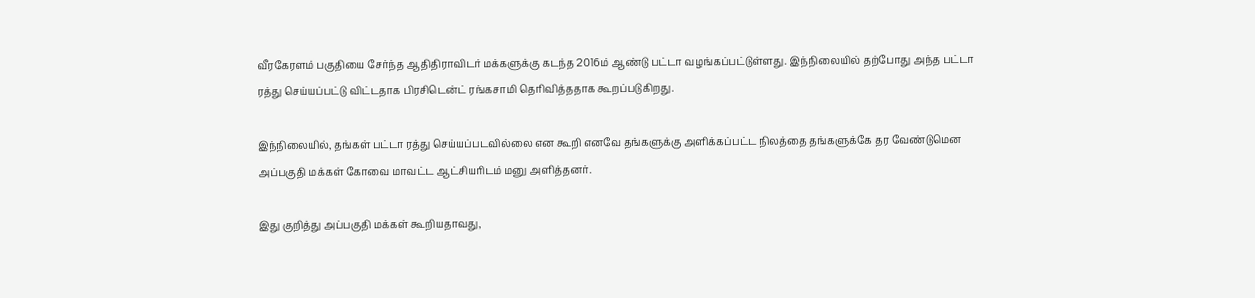வீரகேரளம் பகுதியை சேர்ந்த ஆதிதிராவிடர் மக்களுக்கு கடந்த 2016ம் ஆண்டு பட்டா வழங்கப்பட்டுள்ளது. இந்நிலையில் தற்போது அந்த பட்டா ரத்து செய்யப்பட்டு விட்டதாக பிரசிடென்ட் ரங்கசாமி தெரிவித்ததாக கூறப்படுகிறது.

இந்நிலையில், தங்கள் பட்டா ரத்து செய்யப்படவில்லை என கூறி எனவே தங்களுக்கு அளிக்கப்பட்ட நிலத்தை தங்களுக்கே தர வேண்டுமென அப்பகுதி மக்கள் கோவை மாவட்ட ஆட்சியரிடம் மனு அளித்தனர்.

இது குறித்து அப்பகுதி மக்கள் கூறியதாவது,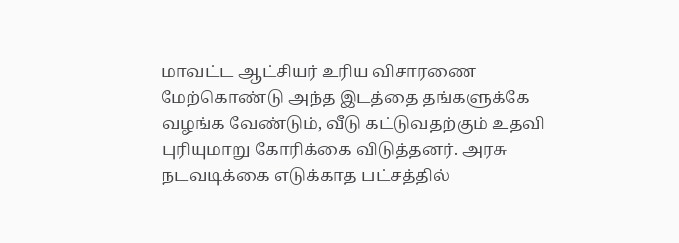மாவட்ட ஆட்சியர் உரிய விசாரணை மேற்கொண்டு அந்த இடத்தை தங்களுக்கே வழங்க வேண்டும், வீடு கட்டுவதற்கும் உதவி புரியுமாறு கோரிக்கை விடுத்தனர். அரசு நடவடிக்கை எடுக்காத பட்சத்தில்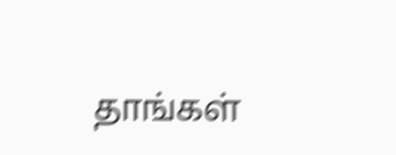தாங்கள்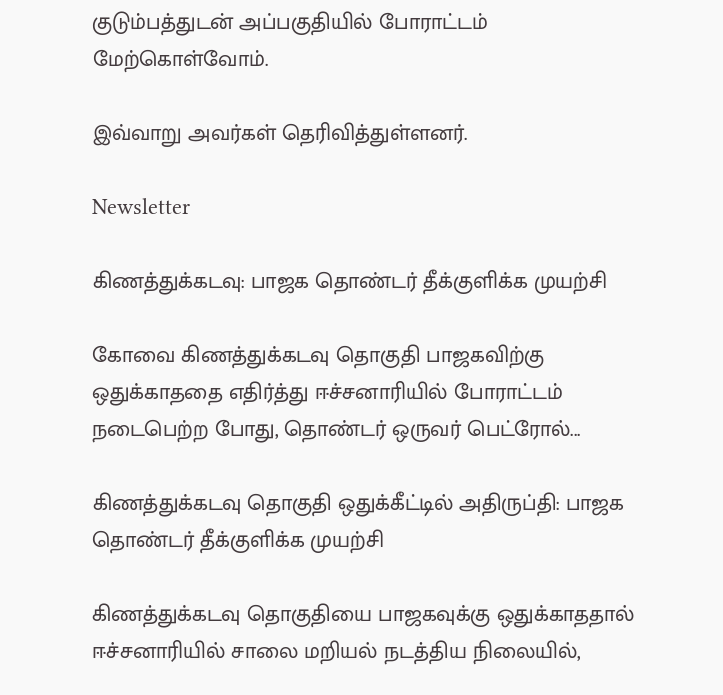குடும்பத்துடன் அப்பகுதியில் போராட்டம் மேற்கொள்வோம்.

இவ்வாறு அவர்கள் தெரிவித்துள்ளனர்.

Newsletter

கிணத்துக்கடவு: பாஜக தொண்டர் தீக்குளிக்க முயற்சி

கோவை கிணத்துக்கடவு தொகுதி பாஜகவிற்கு ஒதுக்காததை எதிர்த்து ஈச்சனாரியில் போராட்டம் நடைபெற்ற போது, தொண்டர் ஒருவர் பெட்ரோல்...

கிணத்துக்கடவு தொகுதி ஒதுக்கீட்டில் அதிருப்தி: பாஜக தொண்டர் தீக்குளிக்க முயற்சி

கிணத்துக்கடவு தொகுதியை பாஜகவுக்கு ஒதுக்காததால் ஈச்சனாரியில் சாலை மறியல் நடத்திய நிலையில்,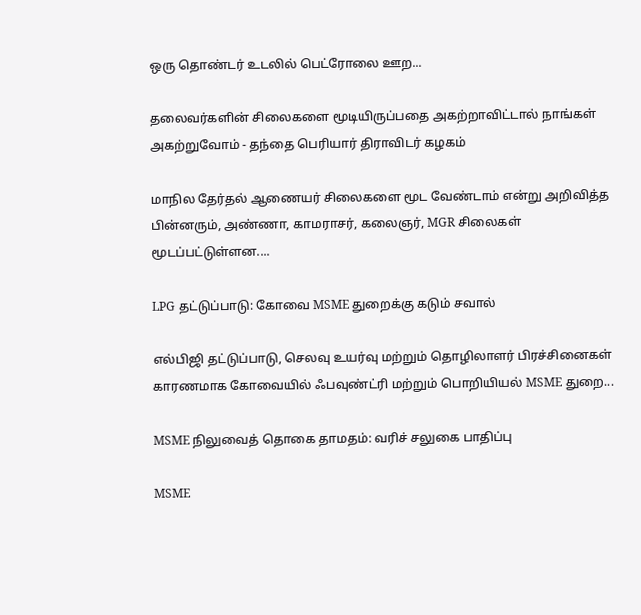ஒரு தொண்டர் உடலில் பெட்ரோலை ஊற...

தலைவர்களின் சிலைகளை மூடியிருப்பதை அகற்றாவிட்டால் நாங்கள் அகற்றுவோம் - தந்தை பெரியார் திராவிடர் கழகம்

மாநில தேர்தல் ஆணையர் சிலைகளை மூட வேண்டாம் என்று அறிவித்த பின்னரும், அண்ணா, காமராசர், கலைஞர், MGR சிலைகள் மூடப்பட்டுள்ளன....

LPG தட்டுப்பாடு: கோவை MSME துறைக்கு கடும் சவால்

எல்பிஜி தட்டுப்பாடு, செலவு உயர்வு மற்றும் தொழிலாளர் பிரச்சினைகள் காரணமாக கோவையில் ஃபவுண்ட்ரி மற்றும் பொறியியல் MSME துறை...

MSME நிலுவைத் தொகை தாமதம்: வரிச் சலுகை பாதிப்பு

MSME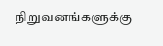நிறுவனங்களுக்கு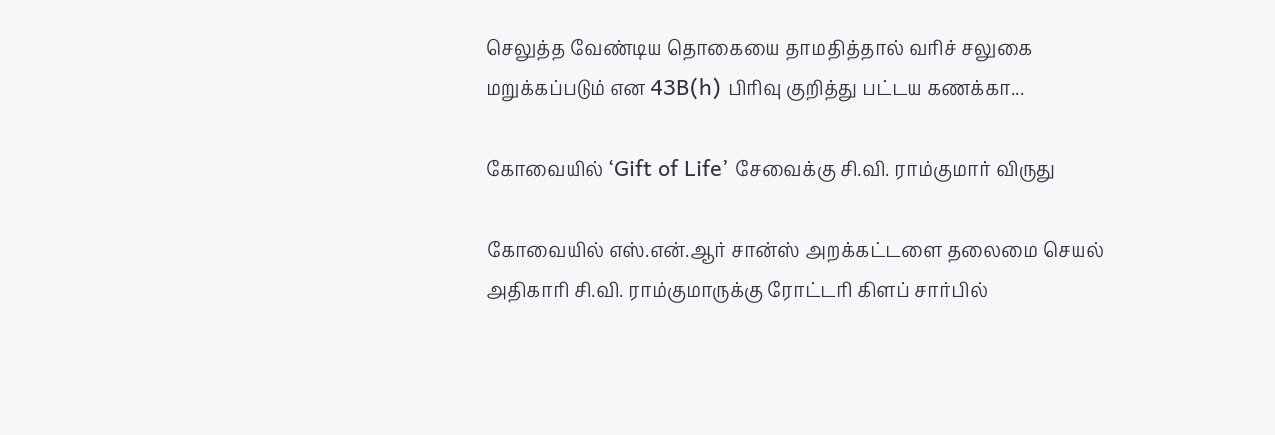செலுத்த வேண்டிய தொகையை தாமதித்தால் வரிச் சலுகை மறுக்கப்படும் என 43B(h) பிரிவு குறித்து பட்டய கணக்கா...

கோவையில் ‘Gift of Life’ சேவைக்கு சி.வி. ராம்குமார் விருது

கோவையில் எஸ்.என்.ஆர் சான்ஸ் அறக்கட்டளை தலைமை செயல் அதிகாரி சி.வி. ராம்குமாருக்கு ரோட்டரி கிளப் சார்பில்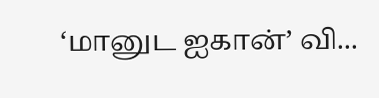‘மானுட ஐகான்’ வி...